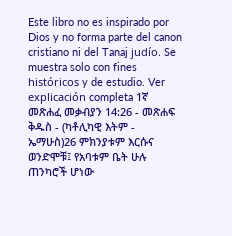Este libro no es inspirado por Dios y no forma parte del canon cristiano ni del Tanaj judío. Se muestra solo con fines históricos y de estudio. Ver explicación completa 1ኛ መጽሐፈ መቃብያን 14:26 - መጽሐፍ ቅዱስ - (ካቶሊካዊ እትም - ኤማሁስ)26 ምክንያቱም እርሱና ወንድሞቹ፤ የአባቱም ቤት ሁሉ ጠንካሮች ሆነው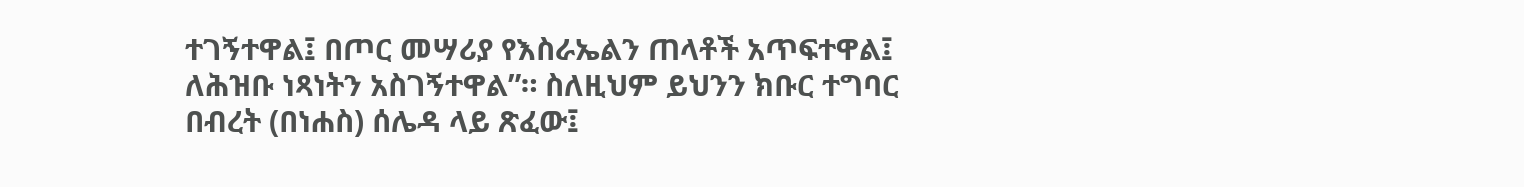ተገኝተዋል፤ በጦር መሣሪያ የእስራኤልን ጠላቶች አጥፍተዋል፤ ለሕዝቡ ነጻነትን አስገኝተዋል”። ስለዚህም ይህንን ክቡር ተግባር በብረት (በነሐስ) ሰሌዳ ላይ ጽፈው፤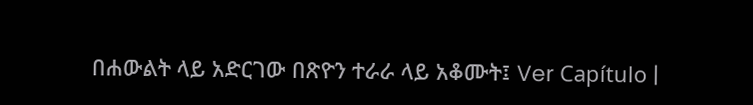በሐውልት ላይ አድርገው በጽዮን ተራራ ላይ አቆሙት፤ Ver Capítulo |